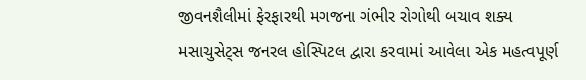જીવનશૈલીમાં ફેરફારથી મગજના ગંભીર રોગોથી બચાવ શક્ય
મસાચુસેટ્સ જનરલ હોસ્પિટલ દ્વારા કરવામાં આવેલા એક મહત્વપૂર્ણ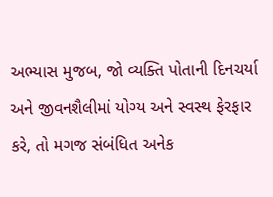અભ્યાસ મુજબ, જો વ્યક્તિ પોતાની દિનચર્યા અને જીવનશૈલીમાં યોગ્ય અને સ્વસ્થ ફેરફાર કરે, તો મગજ સંબંધિત અનેક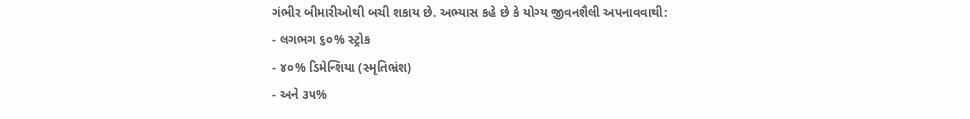ગંભીર બીમારીઓથી બચી શકાય છે. અભ્યાસ કહે છે કે યોગ્ય જીવનશૈલી અપનાવવાથી:
- લગભગ ૬૦% સ્ટ્રોક
- ૪૦% ડિમેન્શિયા (સ્મૃતિભ્રંશ)
- અને ૩૫%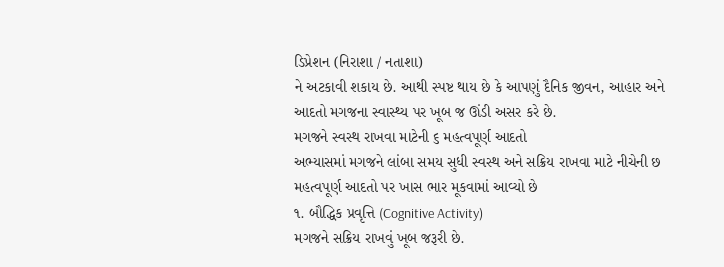ડિપ્રેશન (નિરાશા / નતાશા)
ને અટકાવી શકાય છે. આથી સ્પષ્ટ થાય છે કે આપણું દૈનિક જીવન, આહાર અને આદતો મગજના સ્વાસ્થ્ય પર ખૂબ જ ઊંડી અસર કરે છે.
મગજને સ્વસ્થ રાખવા માટેની ૬ મહત્વપૂર્ણ આદતો
અભ્યાસમાં મગજને લાંબા સમય સુધી સ્વસ્થ અને સક્રિય રાખવા માટે નીચેની છ મહત્વપૂર્ણ આદતો પર ખાસ ભાર મૂકવામાં આવ્યો છે
૧. બૌદ્ધિક પ્રવૃત્તિ (Cognitive Activity)
મગજને સક્રિય રાખવું ખૂબ જરૂરી છે.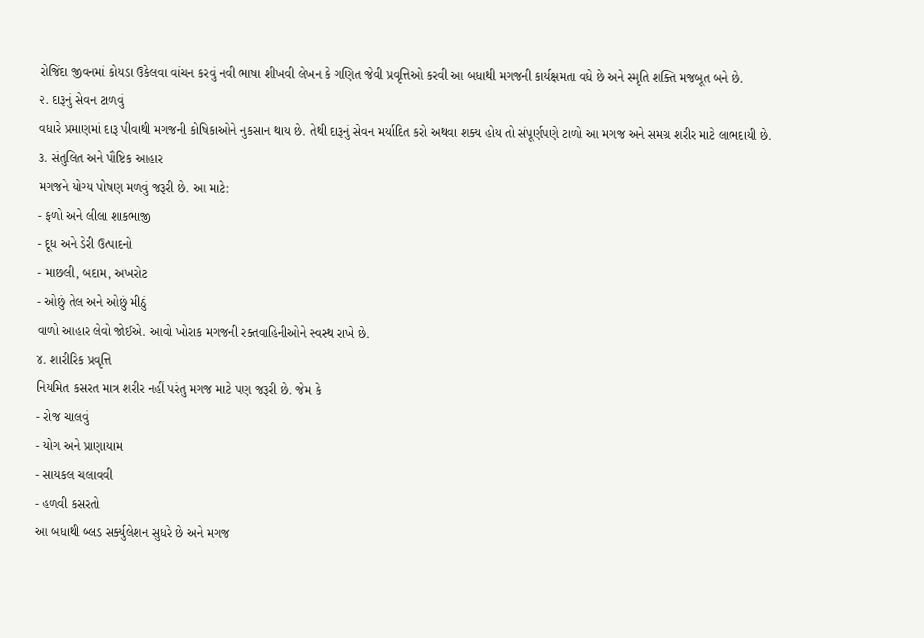રોજિંદા જીવનમાં કોયડા ઉકેલવા વાંચન કરવું નવી ભાષા શીખવી લેખન કે ગણિત જેવી પ્રવૃત્તિઓ કરવી આ બધાથી મગજની કાર્યક્ષમતા વધે છે અને સ્મૃતિ શક્તિ મજબૂત બને છે.
૨. દારૂનું સેવન ટાળવું
વધારે પ્રમાણમાં દારૂ પીવાથી મગજની કોષિકાઓને નુકસાન થાય છે. તેથી દારૂનું સેવન મર્યાદિત કરો અથવા શક્ય હોય તો સંપૂર્ણપણે ટાળો આ મગજ અને સમગ્ર શરીર માટે લાભદાયી છે.
૩. સંતુલિત અને પૌષ્ટિક આહાર
મગજને યોગ્ય પોષણ મળવું જરૂરી છે. આ માટે:
- ફળો અને લીલા શાકભાજી
- દૂધ અને ડેરી ઉત્પાદનો
- માછલી, બદામ, અખરોટ
- ઓછું તેલ અને ઓછું મીઠું
વાળો આહાર લેવો જોઈએ. આવો ખોરાક મગજની રક્તવાહિનીઓને સ્વસ્થ રાખે છે.
૪. શારીરિક પ્રવૃત્તિ
નિયમિત કસરત માત્ર શરીર નહીં પરંતુ મગજ માટે પણ જરૂરી છે. જેમ કે
- રોજ ચાલવું
- યોગ અને પ્રાણાયામ
- સાયકલ ચલાવવી
- હળવી કસરતો
આ બધાથી બ્લડ સર્ક્યુલેશન સુધરે છે અને મગજ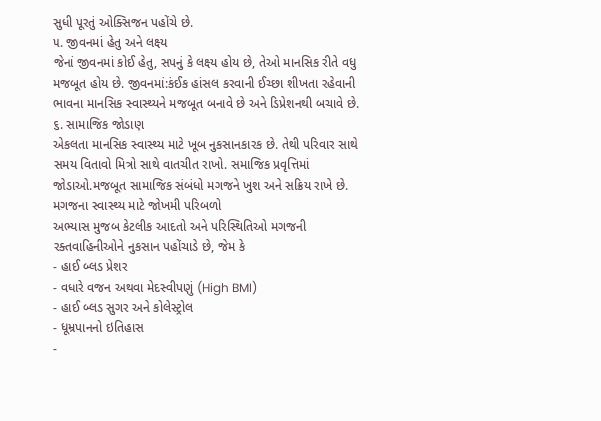સુધી પૂરતું ઓક્સિજન પહોંચે છે.
૫. જીવનમાં હેતુ અને લક્ષ્ય
જેનાં જીવનમાં કોઈ હેતુ, સપનું કે લક્ષ્ય હોય છે, તેઓ માનસિક રીતે વધુ મજબૂત હોય છે. જીવનમાં:કંઈક હાંસલ કરવાની ઈચ્છા શીખતા રહેવાની ભાવના માનસિક સ્વાસ્થ્યને મજબૂત બનાવે છે અને ડિપ્રેશનથી બચાવે છે.
૬. સામાજિક જોડાણ
એકલતા માનસિક સ્વાસ્થ્ય માટે ખૂબ નુકસાનકારક છે. તેથી પરિવાર સાથે સમય વિતાવો મિત્રો સાથે વાતચીત રાખો. સમાજિક પ્રવૃત્તિમાં જોડાઓ.મજબૂત સામાજિક સંબંધો મગજને ખુશ અને સક્રિય રાખે છે.
મગજના સ્વાસ્થ્ય માટે જોખમી પરિબળો
અભ્યાસ મુજબ કેટલીક આદતો અને પરિસ્થિતિઓ મગજની રક્તવાહિનીઓને નુકસાન પહોંચાડે છે, જેમ કે
- હાઈ બ્લડ પ્રેશર
- વધારે વજન અથવા મેદસ્વીપણું (High BMI)
- હાઈ બ્લડ સુગર અને કોલેસ્ટ્રોલ
- ધૂમ્રપાનનો ઇતિહાસ
-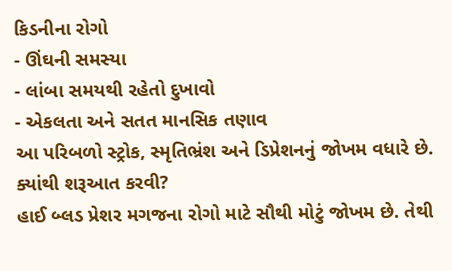કિડનીના રોગો
- ઊંઘની સમસ્યા
- લાંબા સમયથી રહેતો દુખાવો
- એકલતા અને સતત માનસિક તણાવ
આ પરિબળો સ્ટ્રોક, સ્મૃતિભ્રંશ અને ડિપ્રેશનનું જોખમ વધારે છે.
ક્યાંથી શરૂઆત કરવી?
હાઈ બ્લડ પ્રેશર મગજના રોગો માટે સૌથી મોટું જોખમ છે. તેથી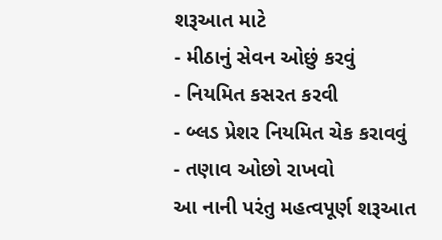શરૂઆત માટે
- મીઠાનું સેવન ઓછું કરવું
- નિયમિત કસરત કરવી
- બ્લડ પ્રેશર નિયમિત ચેક કરાવવું
- તણાવ ઓછો રાખવો
આ નાની પરંતુ મહત્વપૂર્ણ શરૂઆત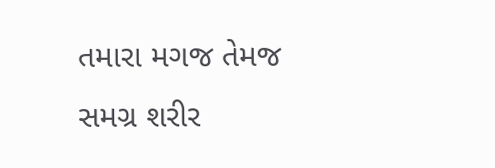તમારા મગજ તેમજ સમગ્ર શરીર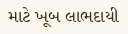માટે ખૂબ લાભદાયી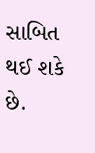સાબિત થઈ શકે છે.